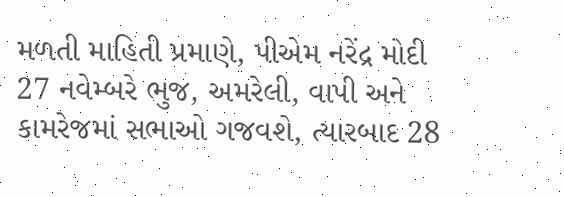મળતી માહિતી પ્રમાણે, પીએમ નરેંદ્ર મોદી 27 નવેમ્બરે ભુજ, અમરેલી, વાપી અને કામરેજમાં સભાઓ ગજવશે, ત્યારબાદ 28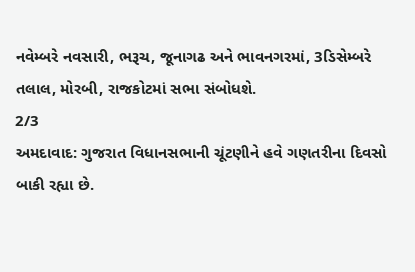નવેમ્બરે નવસારી, ભરૂચ, જૂનાગઢ અને ભાવનગરમાં, 3ડિસેમ્બરે તલાલ, મોરબી, રાજકોટમાં સભા સંબોધશે.
2/3
અમદાવાદ: ગુજરાત વિધાનસભાની ચૂંટણીને હવે ગણતરીના દિવસો બાકી રહ્યા છે.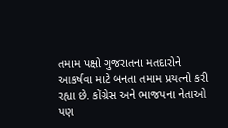તમામ પક્ષો ગુજરાતના મતદારોને આકર્ષવા માટે બનતા તમામ પ્રયત્નો કરી રહ્યા છે. કોંગ્રેસ અને ભાજપના નેતાઓ પણ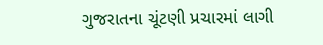ગુજરાતના ચૂંટણી પ્રચારમાં લાગી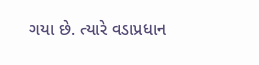ગયા છે. ત્યારે વડાપ્રધાન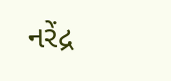નરેંદ્ર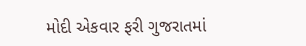મોદી એકવાર ફરી ગુજરાતમાં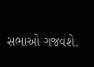સભાઓ ગજવશે.